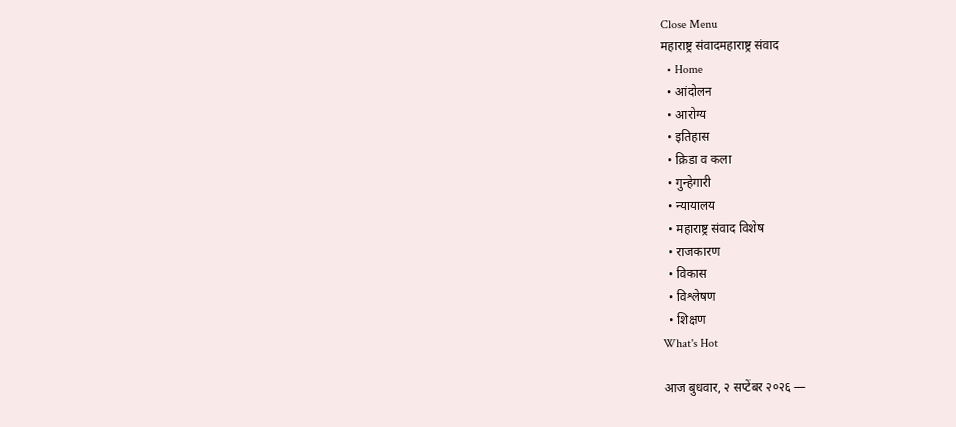Close Menu
महाराष्ट्र संवादमहाराष्ट्र संवाद
  • Home
  • आंदोलन
  • आरोग्य
  • इतिहास
  • क्रिडा व कला
  • गुन्हेगारी
  • न्यायालय
  • महाराष्ट्र संवाद विशेष
  • राजकारण
  • विकास
  • विश्लेषण
  • शिक्षण
What's Hot

आज बुधवार, २ सप्टेंबर २०२६ —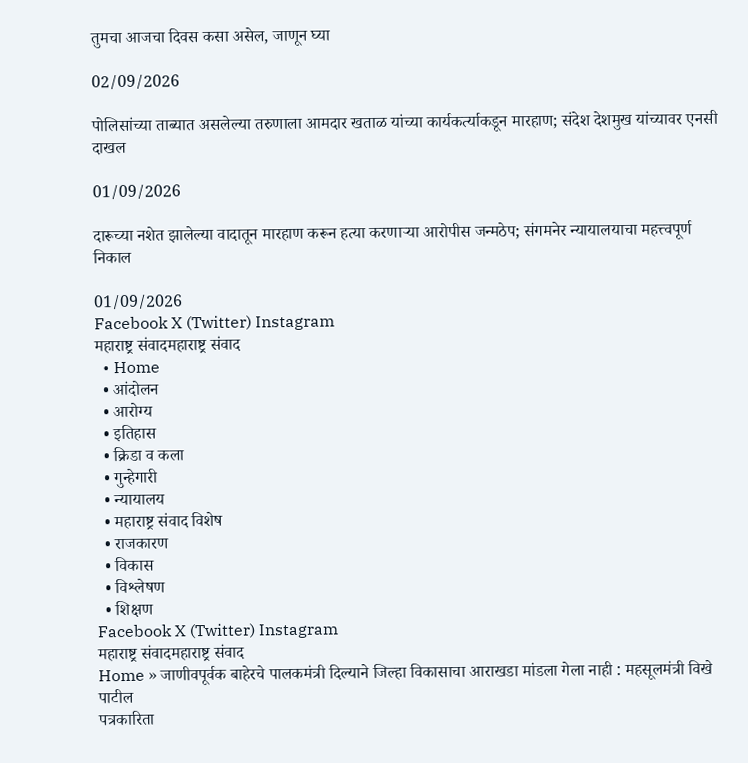तुमचा आजचा दिवस कसा असेल, जाणून घ्या

02/09/2026

पोलिसांच्या ताब्यात असलेल्या तरुणाला आमदार खताळ यांच्या कार्यकर्त्याकडून मारहाण; संदेश देशमुख यांच्यावर एनसी दाखल

01/09/2026

दारूच्या नशेत झालेल्या वादातून मारहाण करून हत्या करणाऱ्या आरोपीस जन्मठेप; संगमनेर न्यायालयाचा महत्त्वपूर्ण निकाल

01/09/2026
Facebook X (Twitter) Instagram
महाराष्ट्र संवादमहाराष्ट्र संवाद
  • Home
  • आंदोलन
  • आरोग्य
  • इतिहास
  • क्रिडा व कला
  • गुन्हेगारी
  • न्यायालय
  • महाराष्ट्र संवाद विशेष
  • राजकारण
  • विकास
  • विश्लेषण
  • शिक्षण
Facebook X (Twitter) Instagram
महाराष्ट्र संवादमहाराष्ट्र संवाद
Home » जाणीवपूर्वक बाहेरचे पालकमंत्री दिल्याने जिल्हा विकासाचा आराखडा मांडला गेला नाही : महसूलमंत्री विखे पाटील
पत्रकारिता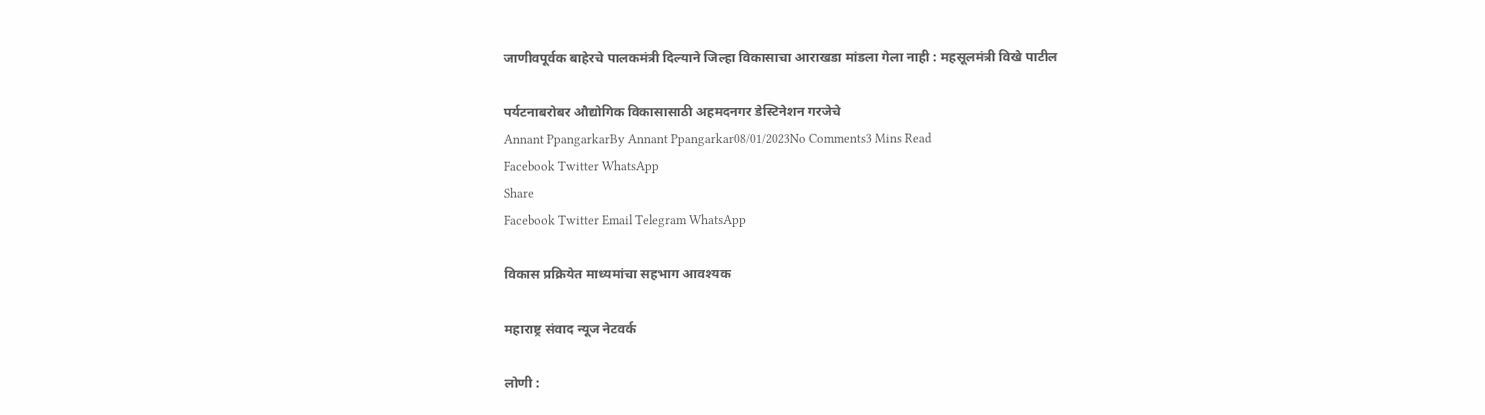जाणीवपूर्वक बाहेरचे पालकमंत्री दिल्याने जिल्हा विकासाचा आराखडा मांडला गेला नाही : महसूलमंत्री विखे पाटील

पर्यटनाबरोबर औद्योगिक विकासासाठी अहमदनगर डेस्टिनेशन गरजेचे
Annant PpangarkarBy Annant Ppangarkar08/01/2023No Comments3 Mins Read
Facebook Twitter WhatsApp
Share
Facebook Twitter Email Telegram WhatsApp

विकास प्रक्रियेत माध्यमांचा सहभाग आवश्यक

महाराष्ट्र संवाद न्यूज नेटवर्क

लोणी :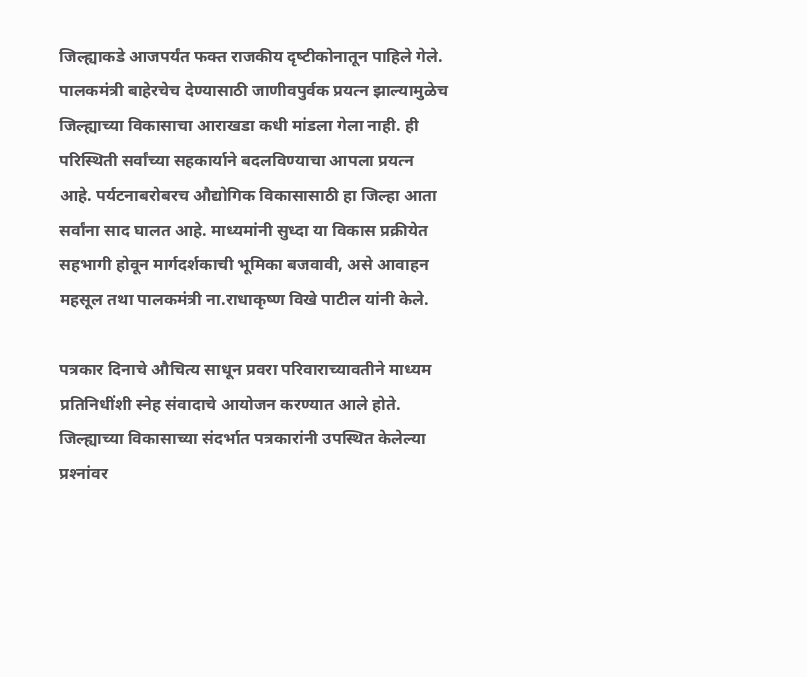जिल्‍ह्याकडे आजपर्यंत फक्‍त राजकीय दृष्‍टीकोनातून पाहिले गेले. पालकमंत्री बाहेरचेच देण्‍यासाठी जाणीवपुर्वक प्रयत्‍न झाल्‍यामुळेच जिल्‍ह्याच्‍या विकासाचा आराखडा कधी मांडला गेला नाही. ही परिस्थिती सर्वांच्‍या सहकार्याने बदलविण्‍याचा आपला प्रयत्‍न आहे. पर्यटनाबरोबरच औद्योगिक विकासासाठी हा जिल्‍हा आता सर्वांना साद घालत आहे. माध्‍यमांनी सुध्‍दा या विकास प्रक्रीयेत सहभागी होवून मार्गदर्शकाची भूमिका बजवावी, असे आवाहन महसूल तथा पालकमंत्री ना.राधाकृष्‍ण विखे पाटील यांनी केले.

पत्रकार दिनाचे औचित्‍य साधून प्रवरा परिवाराच्‍यावतीने माध्‍यम प्रतिनिधींशी स्‍नेह संवादाचे आयोजन करण्‍यात आले होते. जिल्‍ह्याच्‍या विकासाच्‍या संदर्भात पत्रकारांनी उपस्थित केलेल्‍या प्रश्‍नांवर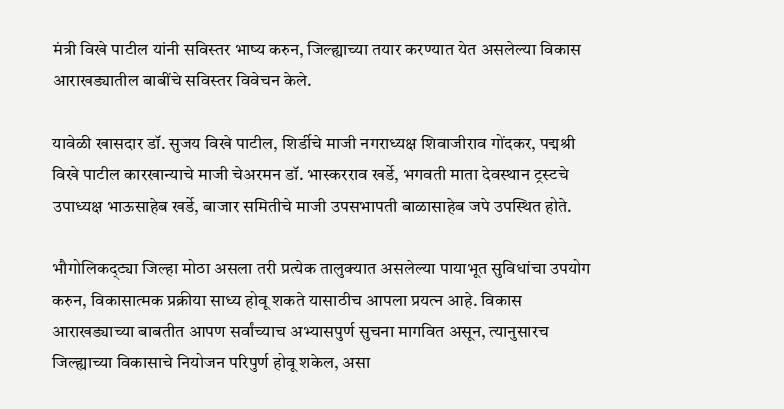मंत्री विखे पाटील यांनी सविस्‍तर भाष्‍य करुन, जिल्‍ह्याच्‍या तयार करण्‍यात येत असलेल्‍या विकास आराखड्यातील बाबींचे सविस्‍तर विवेचन केले.

यावेळी खासदार डॉ. सुजय विखे पाटील, शिर्डीचे माजी नगराध्‍यक्ष शिवाजीराव गोंदकर, पद्मश्री विखे पाटील कारखान्‍याचे माजी चेअरमन डॉ. भास्‍करराव खर्डे, भगवती माता देवस्‍थान ट्रस्‍टचे उपाध्‍यक्ष भाऊसाहेब खर्डे, बाजार समितीचे माजी उपसभापती बाळासाहेब जपे उपस्थित होते.

भौगोलिकद्ट्या जिल्‍हा मोठा असला तरी प्रत्‍येक तालुक्‍यात असलेल्‍या पायाभूत सुविधांचा उपयोग करुन, विकासात्‍मक प्रक्रीया साध्‍य होवू शकते यासाठीच आपला प्रयत्‍न आहे. विकास आराखड्याच्‍या बाबतीत आपण सर्वांच्‍याच अभ्‍यासपुर्ण सुचना मागवित असून, त्‍यानुसारच जिल्‍ह्याच्‍या विकासाचे नियोजन परिपुर्ण होवू शकेल, असा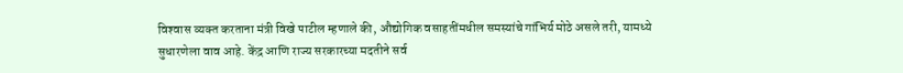विश्‍वास व्‍यक्‍त करताना मंत्री विखे पाटील म्‍हणाले की, औद्योगिक वसाहतींमधील समस्‍यांचे गांभिर्य मोठे असले तरी, यामध्‍ये सुधारणेला वाव आहे. केंद्र आणि राज्‍य सरकारच्‍या मदतीने सर्व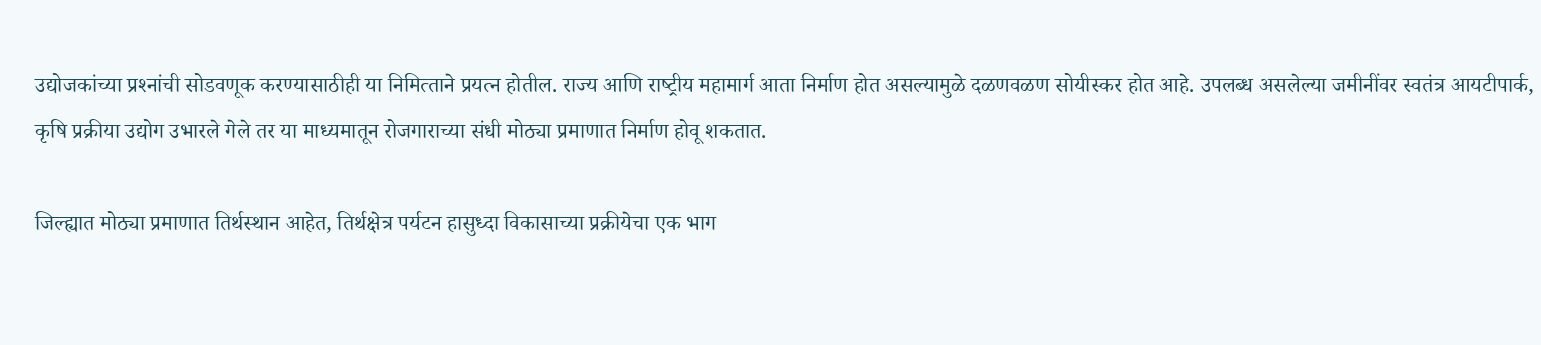उद्योजकांच्‍या प्रश्‍नांची सोडवणूक करण्‍यासाठीही या निमित्‍ताने प्रयत्‍न होतील. राज्‍य आणि राष्‍ट्रीय महामार्ग आता निर्माण होत असल्‍यामुळे दळणवळण सोयीस्‍कर होत आहे. उपलब्‍ध असलेल्‍या जमीनींवर स्‍वतंत्र आयटीपार्क, कृषि प्रक्रीया उद्योग उभारले गेले तर या माध्‍यमातून रोजगाराच्‍या संधी मोठ्या प्रमाणात निर्माण होवू शकतात.

जिल्‍ह्यात मोठ्या प्रमाणात तिर्थस्‍थान आहेत, तिर्थक्षेत्र पर्यटन हासुध्‍दा विकासाच्‍या प्रक्रीयेचा एक भाग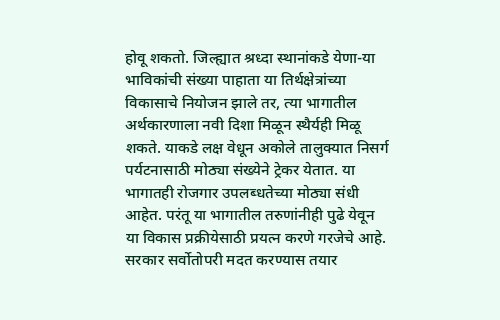होवू शकतो. जिल्‍ह्यात श्रध्‍दा स्‍थानांकडे येणा-या भाविकांची संख्‍या पाहाता या तिर्थक्षेत्रांच्‍या विकासाचे नियोजन झाले तर, त्‍या भागातील अर्थकारणाला नवी दिशा मिळून स्‍थैर्यही मिळू शकते. याकडे लक्ष वेधून अकोले तालुक्‍यात निसर्ग पर्यटनासाठी मोठ्या संख्‍येने ट्रेकर येतात. या भागातही रोजगार उपलब्‍धतेच्‍या मोठ्या संधी आहेत. परंतू या भागातील तरुणांनीही पुढे येवून या विकास प्रक्रीयेसाठी प्रयत्‍न करणे गरजेचे आहे. सरकार सर्वोतोपरी मदत करण्‍यास तयार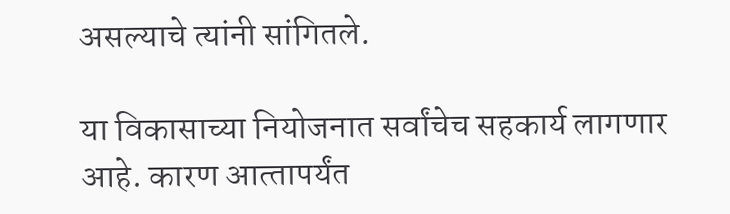असल्‍याचे त्‍यांनी सांगितले.

या विकासाच्‍या नियोजनात सर्वांचेच सहकार्य लागणार आहे. कारण आत्‍तापर्यंत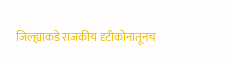जिल्‍ह्याकडे राजकीय दृटीकोनातूनच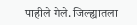पाहीले गेले. जिल्‍ह्यातला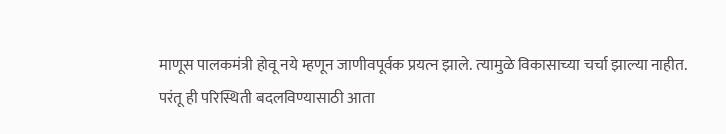माणूस पालकमंत्री होवू नये म्‍हणून जाणीवपूर्वक प्रयत्‍न झाले. त्‍यामुळे विकासाच्‍या चर्चा झाल्‍या नाहीत. परंतू ही परिस्थिती बदलविण्‍यासाठी आता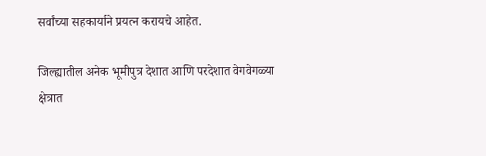सर्वांच्‍या सहकार्याने प्रयत्‍न करायचे आहेत.

जिल्‍ह्यातील अनेक भूमीपुत्र देशात आणि परदेशात वेगवेगळ्या क्षेत्रात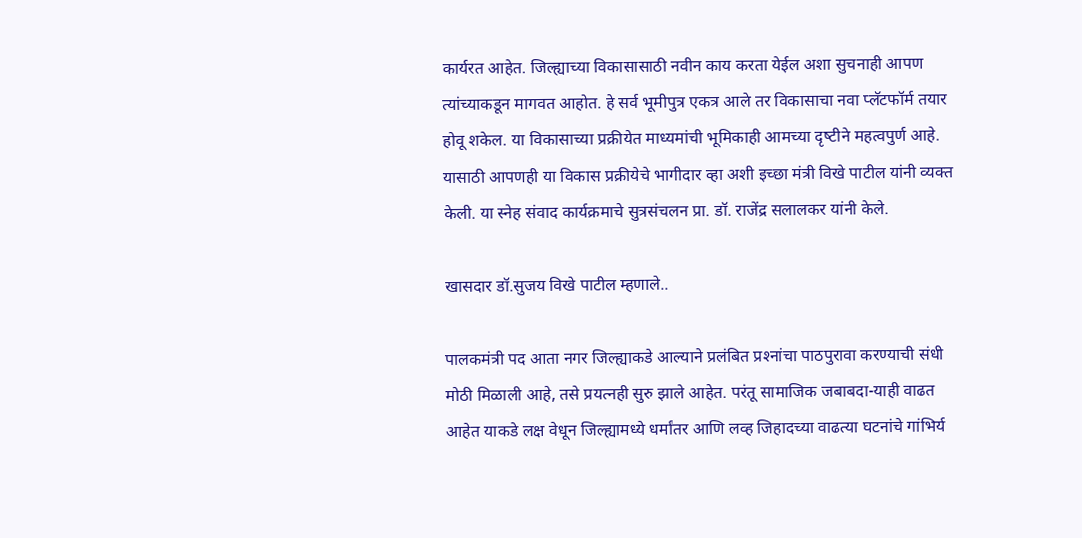कार्यरत आहेत. जिल्‍ह्याच्‍या विकासासाठी नवीन काय करता येईल अशा सुचनाही आपण त्‍यांच्‍याकडून मागवत आहोत. हे सर्व भूमीपुत्र एकत्र आले तर विकासाचा नवा प्‍लॅटफॉर्म तयार होवू शकेल. या विकासाच्‍या प्रक्रीयेत माध्‍यमांची भूमिकाही आमच्‍या दृष्‍टीने महत्‍वपुर्ण आहे. यासाठी आपणही या विकास प्रक्रीयेचे भागीदार व्‍हा अशी इच्‍छा मंत्री विखे पाटील यांनी व्यक्‍त केली. या स्‍नेह संवाद कार्यक्रमाचे सुत्रसंचलन प्रा. डॉ. राजेंद्र सलालकर यांनी केले.

खासदार डॉ.सुजय विखे पाटील म्हणाले..

पालकमंत्री पद आता नगर जिल्‍ह्याकडे आल्‍याने प्रलंबित प्रश्‍नांचा पाठपुरावा करण्‍याची संधी मोठी मिळाली आहे, तसे प्रयत्‍नही सुरु झाले आहेत. परंतू सामाजिक जबाबदा-याही वाढत आहेत याकडे लक्ष वेधून जिल्‍ह्यामध्‍ये धर्मांतर आणि लव्‍ह जिहादच्‍या वाढत्‍या घटनांचे गांभिर्य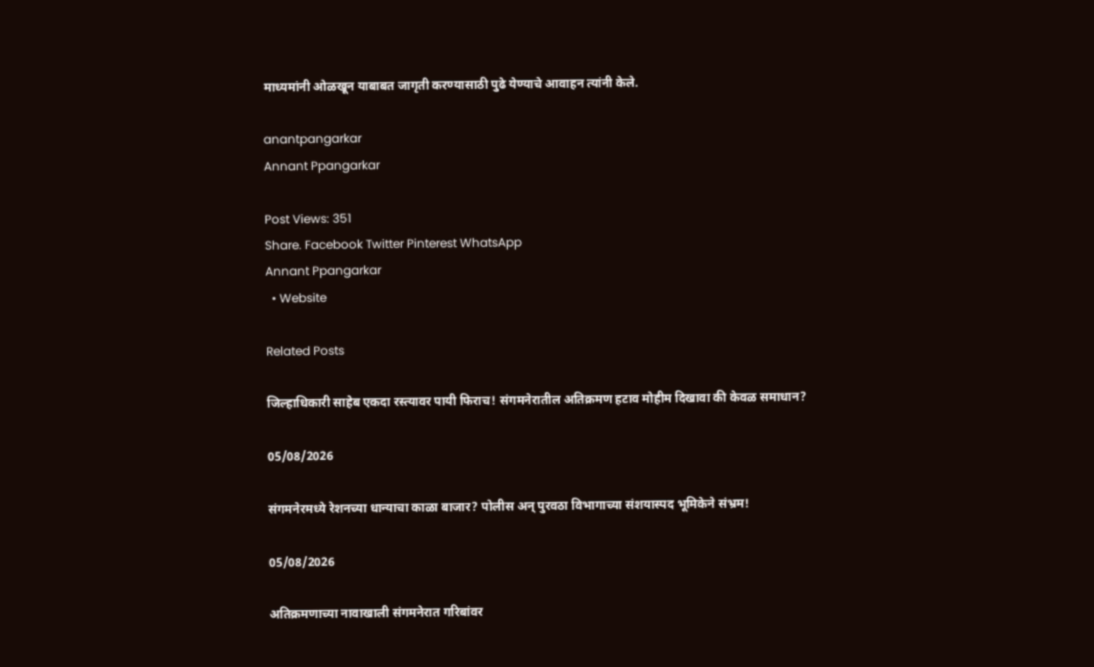माध्‍यमांनी ओळखून याबाबत जागृती करण्‍यासाठी पुढे येण्‍याचे आवाहन त्‍यांनी केले.

anantpangarkar
Annant Ppangarkar

Post Views: 351
Share. Facebook Twitter Pinterest WhatsApp
Annant Ppangarkar
  • Website

Related Posts

जिल्हाधिकारी साहेब एकदा रस्त्यावर पायी फिराच! संगमनेरातील अतिक्रमण हटाव मोहीम दिखावा की केवळ समाधान?

05/08/2026

संगमनेरमध्ये रेशनच्या धान्याचा काळा बाजार? पोलीस अन् पुरवठा विभागाच्या संशयास्पद भूमिकेने संभ्रम!

05/08/2026

अतिक्रमणाच्या नावाखाली संगमनेरात गरिबांवर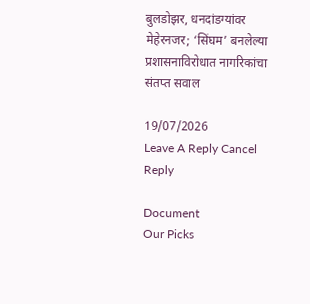बुलडोझर, धनदांडग्यांवर मेहेरनजर; ‘सिंघम’ बनलेल्या प्रशासनाविरोधात नागरिकांचा संतप्त सवाल

19/07/2026
Leave A Reply Cancel Reply

Document
Our Picks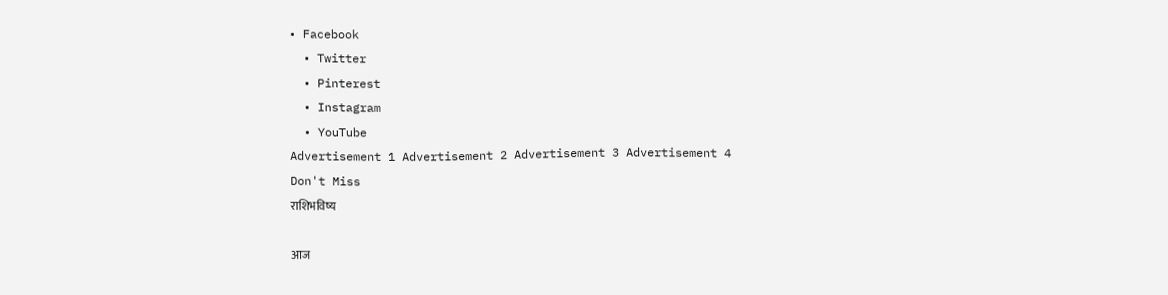• Facebook
  • Twitter
  • Pinterest
  • Instagram
  • YouTube
Advertisement 1 Advertisement 2 Advertisement 3 Advertisement 4
Don't Miss
राशिभविष्य

आज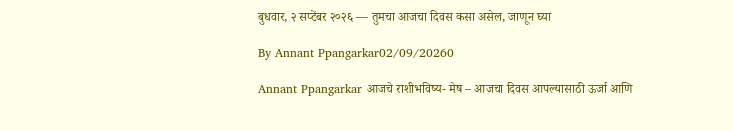बुधवार, २ सप्टेंबर २०२६ — तुमचा आजचा दिवस कसा असेल, जाणून घ्या

By Annant Ppangarkar02/09/20260

Annant Ppangarkar आजचे राशीभविष्य- मेष – आजचा दिवस आपल्यासाठी ऊर्जा आणि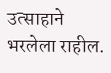उत्साहाने भरलेला राहील.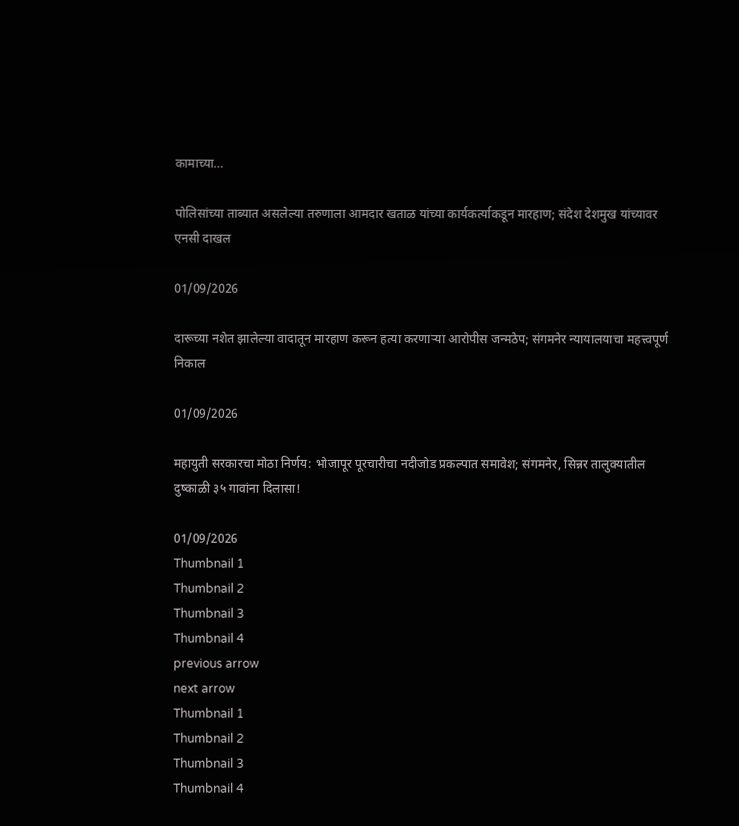कामाच्या…

पोलिसांच्या ताब्यात असलेल्या तरुणाला आमदार खताळ यांच्या कार्यकर्त्याकडून मारहाण; संदेश देशमुख यांच्यावर एनसी दाखल

01/09/2026

दारूच्या नशेत झालेल्या वादातून मारहाण करून हत्या करणाऱ्या आरोपीस जन्मठेप; संगमनेर न्यायालयाचा महत्त्वपूर्ण निकाल

01/09/2026

महायुती सरकारचा मोठा निर्णय: भोजापूर पूरचारीचा नदीजोड प्रकल्पात समावेश; संगमनेर, सिन्नर तालुक्यातील दुष्काळी ३५ गावांना दिलासा!

01/09/2026
Thumbnail 1
Thumbnail 2
Thumbnail 3
Thumbnail 4
previous arrow
next arrow
Thumbnail 1
Thumbnail 2
Thumbnail 3
Thumbnail 4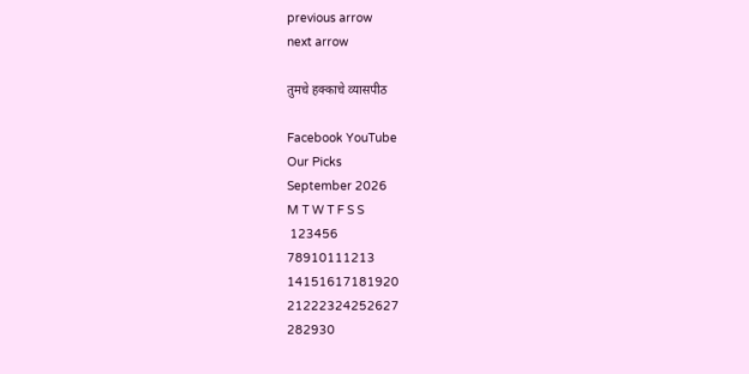previous arrow
next arrow

तुमचे हक्काचे व्यासपीठ

Facebook YouTube
Our Picks
September 2026
M T W T F S S
 123456
78910111213
14151617181920
21222324252627
282930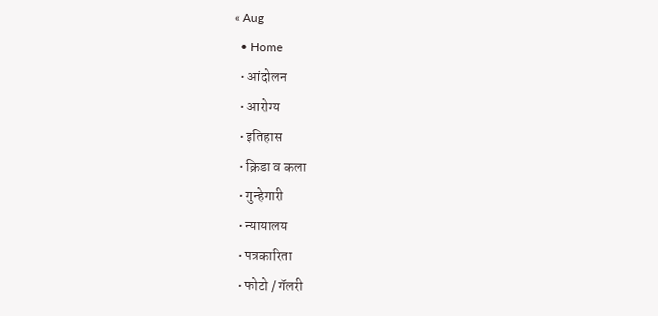« Aug
  • Home
  • आंदोलन
  • आरोग्य
  • इतिहास
  • क्रिडा व कला
  • गुन्हेगारी
  • न्यायालय
  • पत्रकारिता
  • फोटो / गॅलरी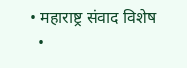• महाराष्ट्र संवाद विशेष
  •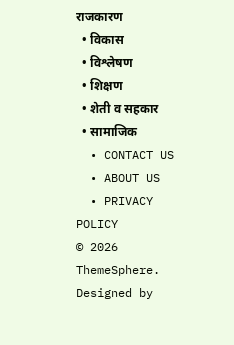राजकारण
  • विकास
  • विश्लेषण
  • शिक्षण
  • शेती व सहकार
  • सामाजिक
  • CONTACT US
  • ABOUT US
  • PRIVACY POLICY
© 2026 ThemeSphere. Designed by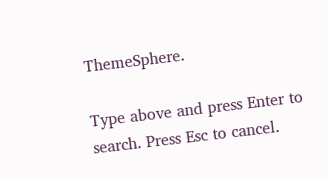ThemeSphere.

Type above and press Enter to search. Press Esc to cancel.